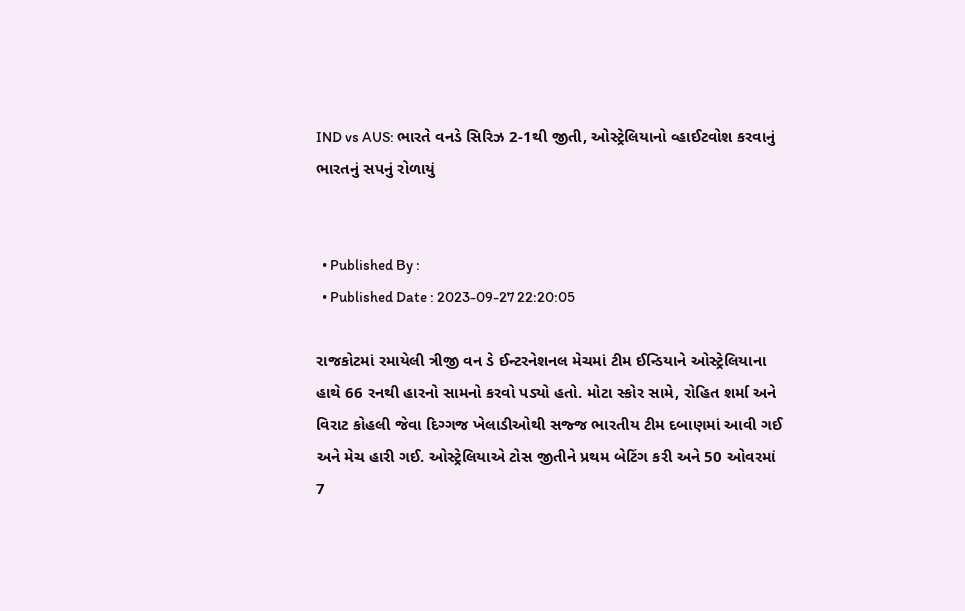IND vs AUS: ભારતે વનડે સિરિઝ 2-1થી જીતી, ઓસ્ટ્રેલિયાનો વ્હાઈટવોશ કરવાનું ભારતનું સપનું રોળાયું


  • Published By :
  • Published Date : 2023-09-27 22:20:05

રાજકોટમાં રમાયેલી ત્રીજી વન ડે ઈન્ટરનેશનલ મેચમાં ટીમ ઈન્ડિયાને ઓસ્ટ્રેલિયાના હાથે 66 રનથી હારનો સામનો કરવો પડ્યો હતો. મોટા સ્કોર સામે, રોહિત શર્મા અને વિરાટ કોહલી જેવા દિગ્ગજ ખેલાડીઓથી સજ્જ ભારતીય ટીમ દબાણમાં આવી ગઈ અને મેચ હારી ગઈ. ઓસ્ટ્રેલિયાએ ટોસ જીતીને પ્રથમ બેટિંગ કરી અને 50 ઓવરમાં 7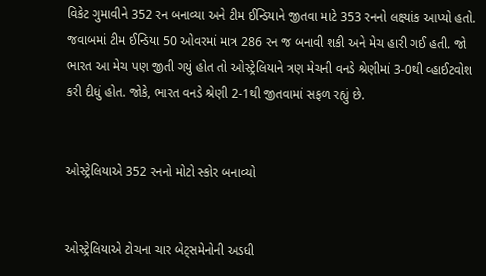વિકેટ ગુમાવીને 352 રન બનાવ્યા અને ટીમ ઈન્ડિયાને જીતવા માટે 353 રનનો લક્ષ્યાંક આપ્યો હતો. જવાબમાં ટીમ ઈન્ડિયા 50 ઓવરમાં માત્ર 286 રન જ બનાવી શકી અને મેચ હારી ગઈ હતી. જો ભારત આ મેચ પણ જીતી ગયું હોત તો ઓસ્ટ્રેલિયાને ત્રણ મેચની વનડે શ્રેણીમાં 3-0થી વ્હાઈટવોશ કરી દીધું હોત. જોકે, ભારત વનડે શ્રેણી 2-1થી જીતવામાં સફળ રહ્યું છે.


ઓસ્ટ્રેલિયાએ 352 રનનો મોટો સ્કોર બનાવ્યો


ઓસ્ટ્રેલિયાએ ટોચના ચાર બેટ્સમેનોની અડધી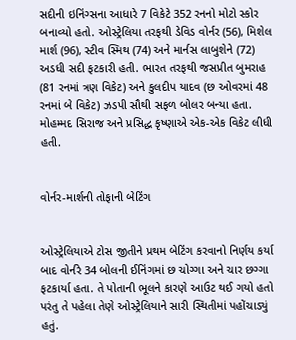સદીની ઇનિંગ્સના આધારે 7 વિકેટે 352 રનનો મોટો સ્કોર બનાવ્યો હતો. ઓસ્ટ્રેલિયા તરફથી ડેવિડ વોર્નર (56), મિશેલ માર્શ (96), સ્ટીવ સ્મિથ (74) અને માર્નસ લાબુશેને (72) અડધી સદી ફટકારી હતી. ભારત તરફથી જસપ્રીત બુમરાહ (81 રનમાં ત્રણ વિકેટ) અને કુલદીપ યાદવ (છ ઓવરમાં 48 રનમાં બે વિકેટ) ઝડપી સૌથી સફળ બોલર બન્યા હતા. મોહમ્મદ સિરાજ અને પ્રસિદ્ધ કૃષ્ણાએ એક-એક વિકેટ લીધી હતી.


વોર્નર-માર્શની તોફાની બેટિંગ


ઓસ્ટ્રેલિયાએ ટોસ જીતીને પ્રથમ બેટિંગ કરવાનો નિર્ણય કર્યા બાદ વોર્નરે 34 બોલની ઈનિંગમાં છ ચોગ્ગા અને ચાર છગ્ગા ફટકાર્યા હતા. તે પોતાની ભૂલને કારણે આઉટ થઈ ગયો હતો પરંતુ તે પહેલા તેણે ઓસ્ટ્રેલિયાને સારી સ્થિતીમાં પહોંચાડ્યું હતું.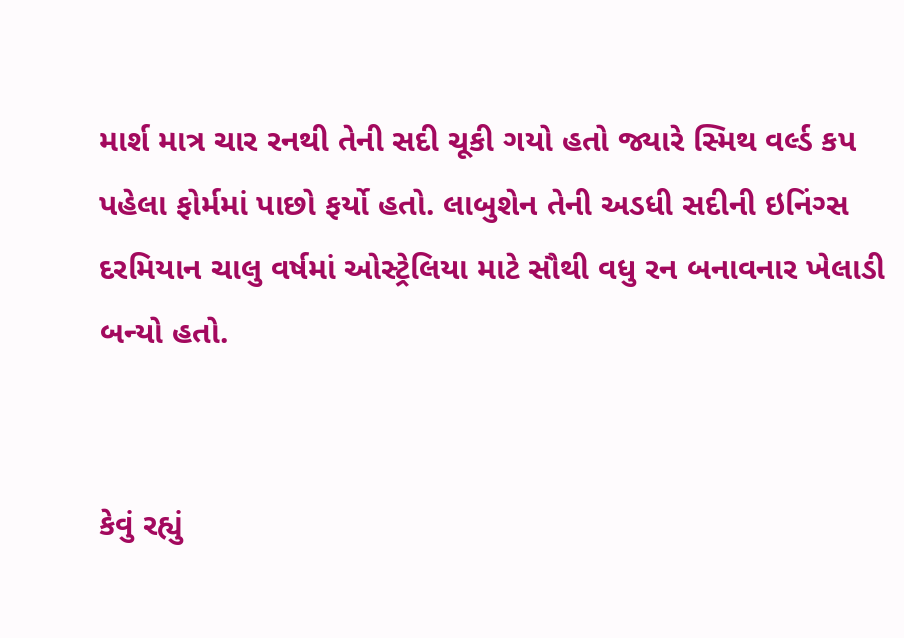માર્શ માત્ર ચાર રનથી તેની સદી ચૂકી ગયો હતો જ્યારે સ્મિથ વર્લ્ડ કપ પહેલા ફોર્મમાં પાછો ફર્યો હતો. લાબુશેન તેની અડધી સદીની ઇનિંગ્સ દરમિયાન ચાલુ વર્ષમાં ઓસ્ટ્રેલિયા માટે સૌથી વધુ રન બનાવનાર ખેલાડી બન્યો હતો.


કેવું રહ્યું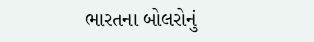ભારતના બોલરોનું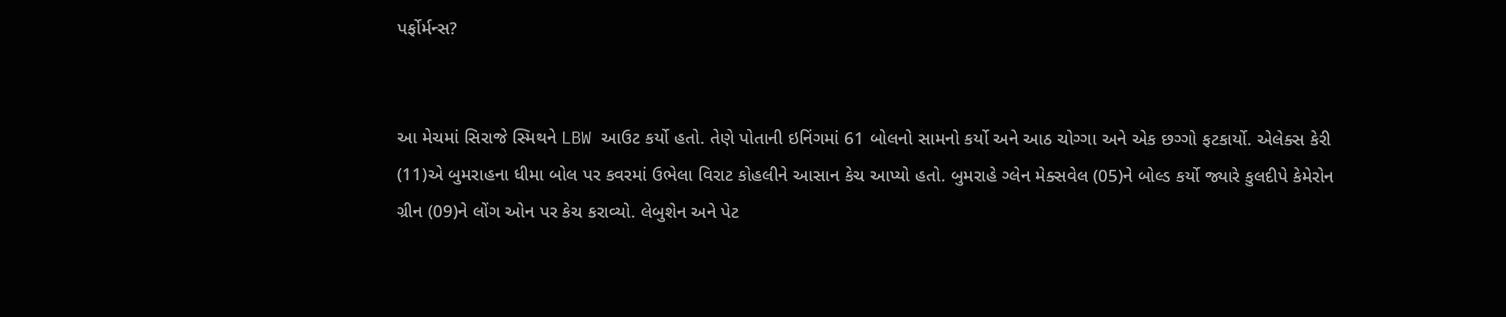પર્ફોર્મન્સ?


આ મેચમાં સિરાજે સ્મિથને LBW આઉટ કર્યો હતો. તેણે પોતાની ઇનિંગમાં 61 બોલનો સામનો કર્યો અને આઠ ચોગ્ગા અને એક છગ્ગો ફટકાર્યો. એલેક્સ કેરી (11)એ બુમરાહના ધીમા બોલ પર કવરમાં ઉભેલા વિરાટ કોહલીને આસાન કેચ આપ્યો હતો. બુમરાહે ગ્લેન મેક્સવેલ (05)ને બોલ્ડ કર્યો જ્યારે કુલદીપે કેમેરોન ગ્રીન (09)ને લોંગ ઓન પર કેચ કરાવ્યો. લેબુશેન અને પેટ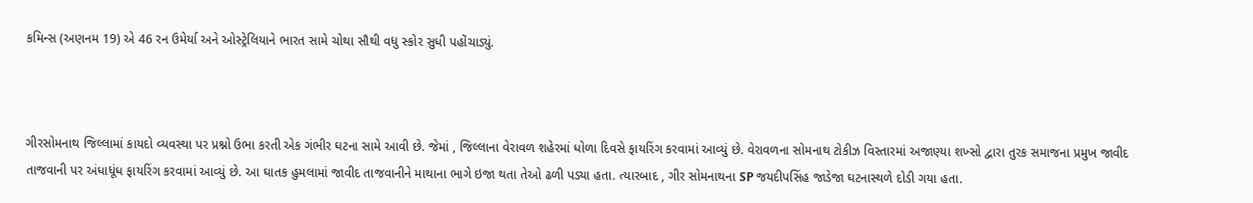કમિન્સ (અણનમ 19) એ 46 રન ઉમેર્યા અને ઓસ્ટ્રેલિયાને ભારત સામે ચોથા સૌથી વધુ સ્કોર સુધી પહોંચાડ્યું.



ગીરસોમનાથ જિલ્લામાં કાયદો વ્યવસ્થા પર પ્રશ્નો ઉભા કરતી એક ગંભીર ઘટના સામે આવી છે. જેમાં , જિલ્લાના વેરાવળ શહેરમાં ધોળા દિવસે ફાયરિંગ કરવામાં આવ્યું છે. વેરાવળના સોમનાથ ટોકીઝ વિસ્તારમાં અજાણ્યા શખ્સો દ્વારા તુરક સમાજના પ્રમુખ જાવીદ તાજવાની પર અંધાધૂંધ ફાયરિંગ કરવામાં આવ્યું છે. આ ઘાતક હુમલામાં જાવીદ તાજવાનીને માથાના ભાગે ઇજા થતા તેઓ ઢળી પડ્યા હતા. ત્યારબાદ , ગીર સોમનાથના SP જયદીપસિંહ જાડેજા ઘટનાસ્થળે દોડી ગયા હતા.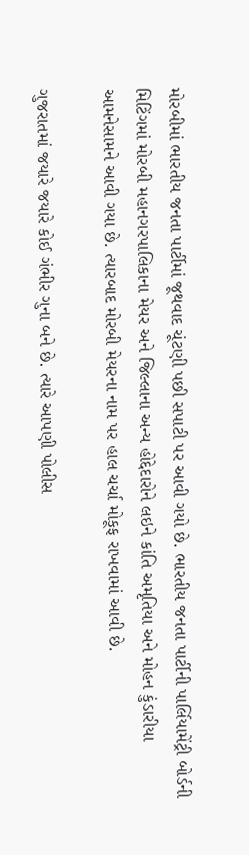મોરબીમાં ભારતીય જનતા પાર્ટીમાં જૂથવાદ ચૂંટણી પછી સપાટી પર આવી ગયો છે. ભારતીય જનતા પાર્ટીની પાર્લિયામેંટ્રી બોર્ડની મિટિંગમાં મોરબી મહાનગરપાલિકાના મેયર અને જિલ્લાના અન્ય હોદ્દેદારોને લઇને કાંતિ અમૃતિયા અને મોહન કુંડારીયા આમનેસામને આવી ગયા છે. ત્યારબાદ મોરબી મેયરના નામ પર હાલ ચર્ચા મોકૂફ રાખવામાં આવી છે.

ગુજરાતમાં જયારે જયારે કોઈ ગંભીર ગુના બને છે. ત્યારે આપણી પોલીસ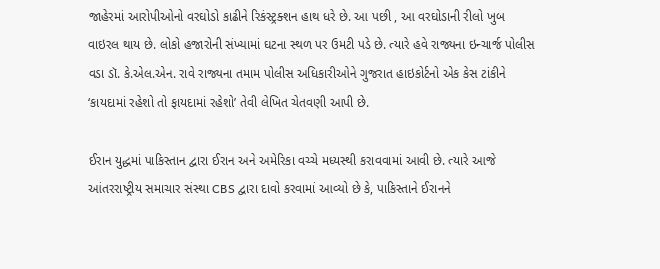જાહેરમાં આરોપીઓનો વરઘોડો કાઢીને રિકંસ્ટ્રક્શન હાથ ધરે છે. આ પછી , આ વરઘોડાની રીલો ખુબ વાઇરલ થાય છે. લોકો હજારોની સંખ્યામાં ઘટના સ્થળ પર ઉમટી પડે છે. ત્યારે હવે રાજ્યના ઇન્ચાર્જ પોલીસ વડા ડૉ. કે.એલ.એન. રાવે રાજ્યના તમામ પોલીસ અધિકારીઓને ગુજરાત હાઇકોર્ટનો એક કેસ ટાંકીને ‘કાયદામાં રહેશો તો ફાયદામાં રહેશો’ તેવી લેખિત ચેતવણી આપી છે.

ઈરાન યુદ્ધમાં પાકિસ્તાન દ્વારા ઈરાન અને અમેરિકા વચ્ચે મધ્યસ્થી કરાવવામાં આવી છે. ત્યારે આજે આંતરરાષ્ટ્રીય સમાચાર સંસ્થા CBS દ્વારા દાવો કરવામાં આવ્યો છે કે, પાકિસ્તાને ઈરાનને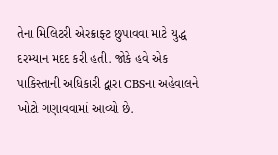તેના મિલિટરી એરક્રાફ્ટ છુપાવવા માટે યુદ્ધ દરમ્યાન મદદ કરી હતી. જોકે હવે એક પાકિસ્તાની અધિકારી દ્વારા CBSના અહેવાલને ખોટો ગણાવવામાં આવ્યો છે.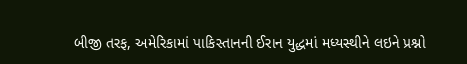બીજી તરફ, અમેરિકામાં પાકિસ્તાનની ઈરાન યુદ્ધમાં મધ્યસ્થીને લઇને પ્રશ્નો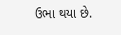ઉભા થયા છે.